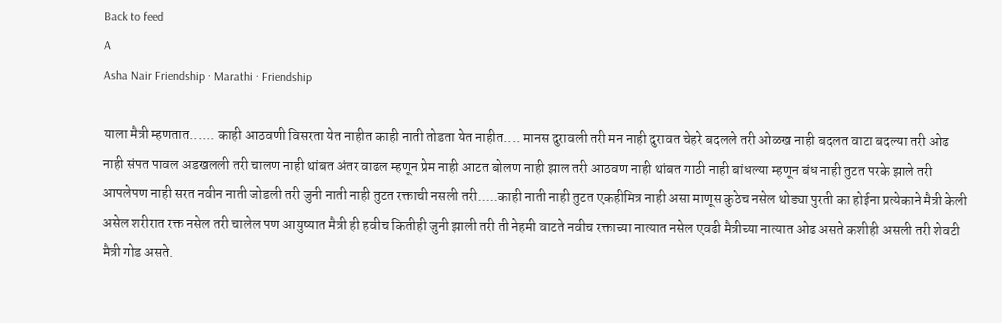Back to feed
A
Asha Nair Friendship · Marathi · Friendship

याला मैत्री म्हणतात...... काही आठवणी विसरता येत नाहीत काही नाती तोडता येत नाहीत.... मानस दुरावली तरी मन नाही दुरावत चेहरे बदलले तरी ओळख नाही बदलत वाटा बदल्या तरी ओढ नाही संपत पावल अडखलली तरी चालण नाही थांबत अंतर वाढल म्हणून प्रेम नाही आटत बोलण नाही झाल तरी आठवण नाही थांबत गाठी नाही बांधल्या म्हणून बंध नाही तुटत परके झाले तरी आपलेपण नाही सरत नवीन नाती जोडली तरी जुनी नाती नाही तुटत रक्ताची नसली तरी.....काही नाती नाही तुटत एकहीमित्र नाही असा माणूस कुठेच नसेल थोड्या पुरती का होईना प्रत्येकाने मैत्री केली असेल शरीरात रक्त नसेल तरी चालेल पण आयुष्यात मैत्री ही हवीच कितीही जुनी झाली तरी ती नेहमी वाटते नवीच रक्ताच्या नात्यात नसेल एवढी मैत्रीच्या नात्यात ओढ असते कशीही असली तरी शेवटी मैत्री गोड असते.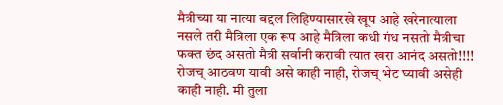मैत्रीच्या या नात्या बद्दल लिहिण्यासारखे खूप आहे खरेनात्याला नसले तरी मैत्रिला एक रूप आहे मैत्रिला कधी गंध नसतो मैत्रीचा फक्त छंद असतो मैत्री सर्वानी करावी त्यात खरा आनंद असतो!!!! रोजच् आठवण यावी असे काही नाही, रोजच् भेट घ्यावी असेही काही नाही. मी तुला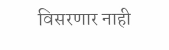विसरणार नाही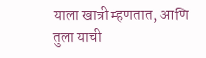याला खात्री म्हणतात, आणि तुला याची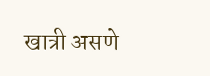खात्री असणे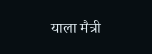याला मैत्री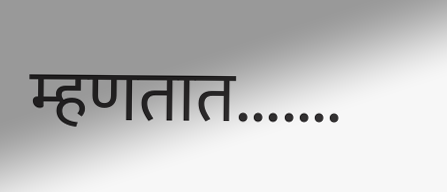म्हणतात.......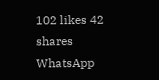102 likes 42 shares
WhatsApp